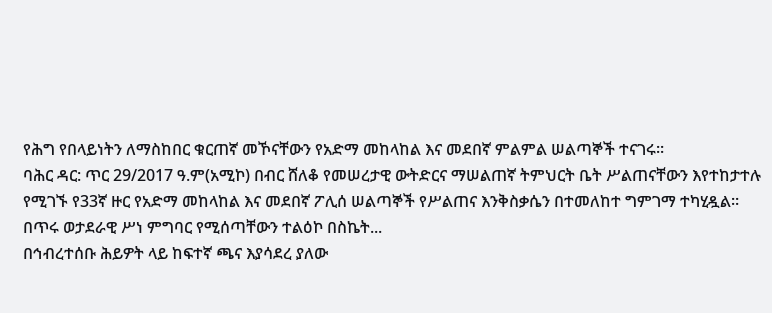የሕግ የበላይነትን ለማስከበር ቁርጠኛ መኾናቸውን የአድማ መከላከል እና መደበኛ ምልምል ሠልጣኞች ተናገሩ፡፡
ባሕር ዳር: ጥር 29/2017 ዓ.ም(አሚኮ) በብር ሸለቆ የመሠረታዊ ውትድርና ማሠልጠኛ ትምህርት ቤት ሥልጠናቸውን እየተከታተሉ የሚገኙ የ33ኛ ዙር የአድማ መከላከል እና መደበኛ ፖሊሰ ሠልጣኞች የሥልጠና እንቅስቃሴን በተመለከተ ግምገማ ተካሂዷል።
በጥሩ ወታደራዊ ሥነ ምግባር የሚሰጣቸውን ተልዕኮ በስኬት...
በኅብረተሰቡ ሕይዎት ላይ ከፍተኛ ጫና እያሳደረ ያለው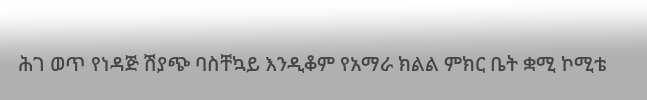ሕገ ወጥ የነዳጅ ሽያጭ ባስቸኳይ እንዲቆም የአማራ ክልል ምክር ቤት ቋሚ ኮሚቴ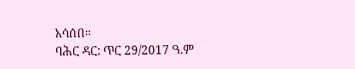አሳሰበ።
ባሕር ዳር: ጥር 29/2017 ዓ.ም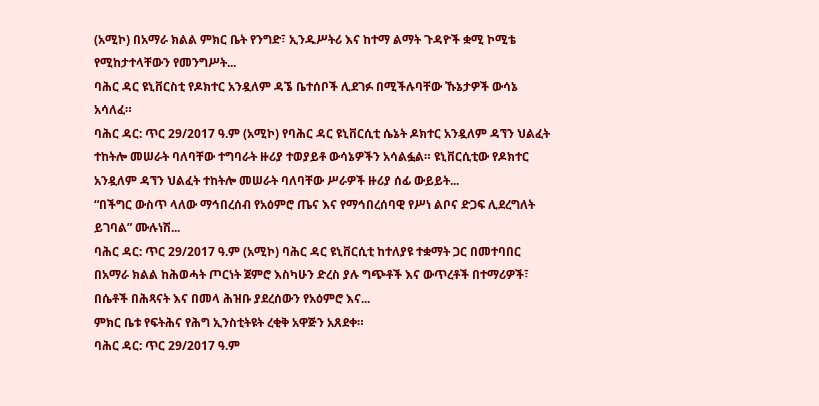(አሚኮ) በአማራ ክልል ምክር ቤት የንግድ፣ ኢንዱሥትሪ እና ከተማ ልማት ጉዳዮች ቋሚ ኮሚቴ የሚከታተላቸውን የመንግሥት...
ባሕር ዳር ዩኒቨርስቲ የዶክተር አንዷለም ዳኜ ቤተሰቦች ሊደገፉ በሚችሉባቸው ኹኔታዎች ውሳኔ አሳለፈ።
ባሕር ዳር: ጥር 29/2017 ዓ.ም (አሚኮ) የባሕር ዳር ዩኒቨርሲቲ ሴኔት ዶክተር አንዷለም ዳኘን ህልፈት ተከትሎ መሠራት ባለባቸው ተግባራት ዙሪያ ተወያይቶ ውሳኔዎችን አሳልፏል። ዩኒቨርሲቲው የዶክተር አንዷለም ዳኘን ህልፈት ተከትሎ መሠራት ባለባቸው ሥራዎች ዙሪያ ሰፊ ውይይት...
“በችግር ውስጥ ላለው ማኅበረሰብ የአዕምሮ ጤና እና የማኅበረሰባዊ የሥነ ልቦና ድጋፍ ሊደረግለት ይገባል” ሙሉነሽ...
ባሕር ዳር: ጥር 29/2017 ዓ.ም (አሚኮ) ባሕር ዳር ዩኒቨርሲቲ ከተለያዩ ተቋማት ጋር በመተባበር በአማራ ክልል ከሕወሓት ጦርነት ጀምሮ እስካሁን ድረስ ያሉ ግጭቶች እና ውጥረቶች በተማሪዎች፣ በሴቶች በሕጻናት እና በመላ ሕዝቡ ያደረሰውን የአዕምሮ እና...
ምክር ቤቱ የፍትሕና የሕግ ኢንስቲትዩት ረቂቅ አዋጅን አጸደቀ።
ባሕር ዳር: ጥር 29/2017 ዓ.ም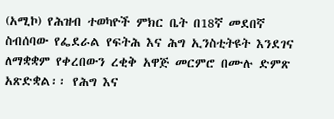(አሚኮ) የሕዝብ ተወካዮች ምክር ቤት በ18ኛ መደበኛ ስብሰባው የፌደራል የፍትሕ እና ሕግ ኢንስቲትዩት እንደገና ለማቋቋም የቀረበውን ረቂቅ አዋጅ መርምሮ በሙሉ ድምጽ አጽድቋል፡፡ የሕግ እና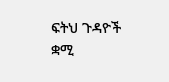ፍትህ ጉዳዮች ቋሚ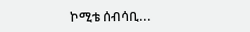ኮሚቴ ሰብሳቢ...